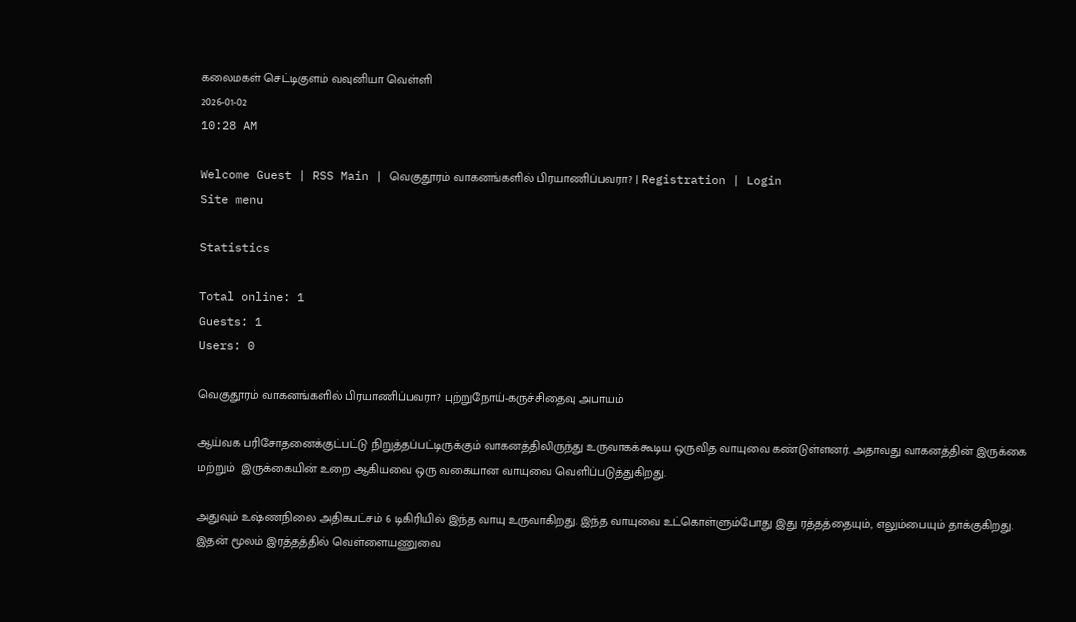கலைமகள் செட்டிகுளம் வவுனியா வெள்ளி
2026-01-02
10:28 AM

Welcome Guest | RSS Main | வெகுதூரம் வாகனங்களில் பிரயாணிப்பவரா? | Registration | Login
Site menu

Statistics

Total online: 1
Guests: 1
Users: 0

வெகுதூரம் வாகனங்களில் பிரயாணிப்பவரா? புற்றுநோய்-கருச்சிதைவு அபாயம்

ஆய்வக பரிசோதனைக்குட்பட்டு நிறுத்தப்பட்டிருக்கும் வாகனத்திலிருந்து உருவாகக்கூடிய ஒருவித வாயுவை கண்டுள்ளனர். அதாவது வாகனத்தின் இருக்கை மற்றும்  இருக்கையின் உறை ஆகியவை ஒரு வகையான வாயுவை வெளிப்படுத்துகிறது.

அதுவும் உஷ்ணநிலை அதிகபட்சம் 6 டிகிரியில் இந்த வாயு உருவாகிறது. இந்த வாயுவை உட்கொள்ளும்போது இது ரத்தத்தையும், எலும்பையும் தாக்குகிறது. இதன் மூலம் இரத்தத்தில் வெள்ளையணுவை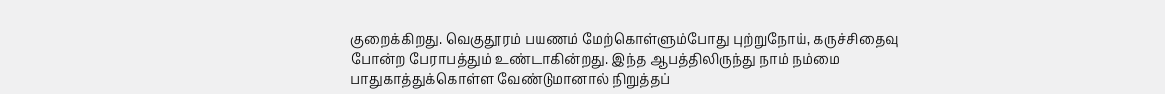குறைக்கிறது. வெகுதூரம் பயணம் மேற்கொள்ளும்போது புற்றுநோய், கருச்சிதைவு போன்ற பேராபத்தும் உண்டாகின்றது. இந்த ஆபத்திலிருந்து நாம் நம்மை பாதுகாத்துக்கொள்ள வேண்டுமானால் நிறுத்தப்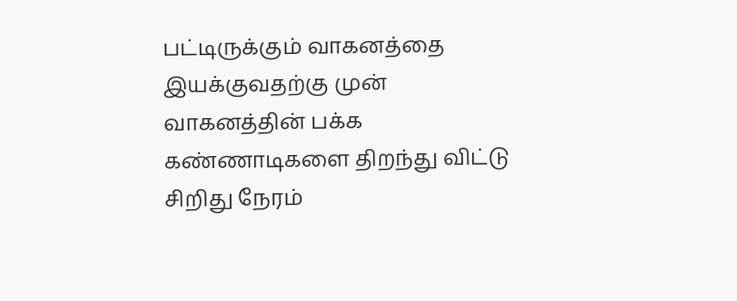பட்டிருக்கும் வாகனத்தை இயக்குவதற்கு முன் வாகனத்தின் பக்க கண்ணாடிகளை திறந்து விட்டு சிறிது நேரம்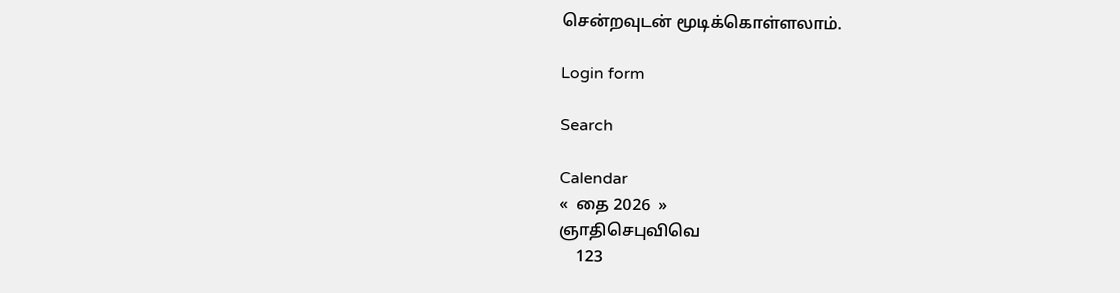சென்றவுடன் மூடிக்கொள்ளலாம்.

Login form

Search

Calendar
«  தை 2026  »
ஞாதிசெபுவிவெ
    123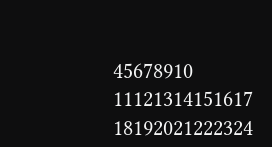45678910
11121314151617
18192021222324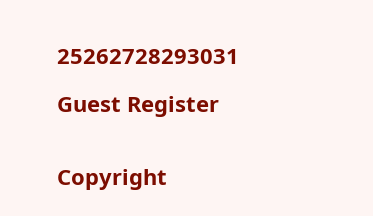25262728293031

Guest Register


Copyright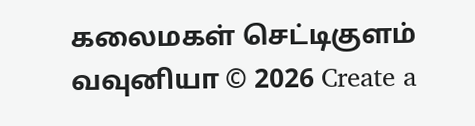கலைமகள் செட்டிகுளம் வவுனியா © 2026 Create a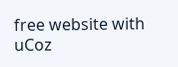free website with uCoz